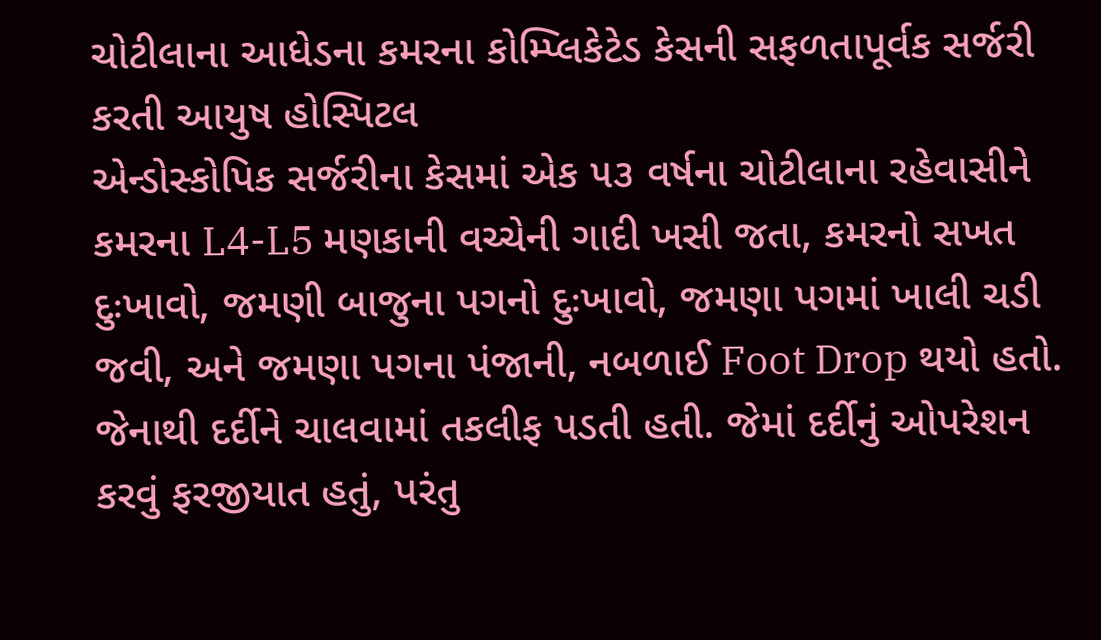ચોટીલાના આધેડના કમરના કોમ્પ્લિકેટેડ કેસની સફળતાપૂર્વક સર્જરી કરતી આયુષ હોસ્પિટલ
એન્ડોસ્કોપિક સર્જરીના કેસમાં એક ૫૩ વર્ષના ચોટીલાના રહેવાસીને કમરના L4-L5 મણકાની વચ્ચેની ગાદી ખસી જતા, કમરનો સખત દુઃખાવો, જમણી બાજુના પગનો દુઃખાવો, જમણા પગમાં ખાલી ચડી જવી, અને જમણા પગના પંજાની, નબળાઈ Foot Drop થયો હતો.
જેનાથી દર્દીને ચાલવામાં તકલીફ પડતી હતી. જેમાં દર્દીનું ઓપરેશન કરવું ફરજીયાત હતું, પરંતુ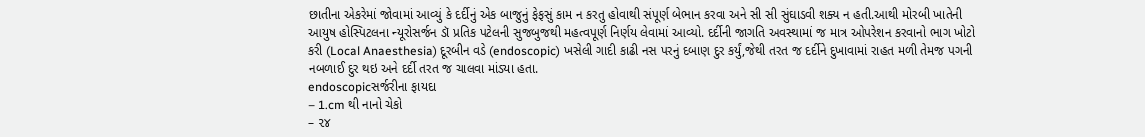છાતીના એકરેમાં જોવામાં આવ્યું કે દર્દીનું એક બાજુનું ફેફસું કામ ન કરતુ હોવાથી સંપૂર્ણ બેભાન કરવા અને સી સી સુંઘાડવી શક્ય ન હતી.આથી મોરબી ખાતેની આયુષ હોસ્પિટલના ન્યૂરોસર્જન ડૉ પ્રતિક પટેલની સુજબુજથી મહત્વપૂર્ણ નિર્ણય લેવામાં આવ્યો. દર્દીની જાગતિ અવસ્થામાં જ માત્ર ઓપરેશન કરવાનો ભાગ ખોટો કરી (Local Anaesthesia) દૂરબીન વડે (endoscopic) ખસેલી ગાદી કાઢી નસ પરનું દબાણ દુર કર્યું,જેથી તરત જ દર્દીને દુખાવામાં રાહત મળી તેમજ પગની નબળાઈ દુર થઇ અને દર્દી તરત જ ચાલવા માંડ્યા હતા.
endoscopicસર્જરીના ફાયદા
– 1.cm થી નાનો ચેકો
– ૨૪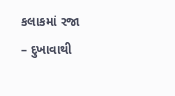કલાકમાં રજા
– દુખાવાથી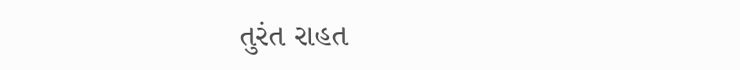તુરંત રાહત